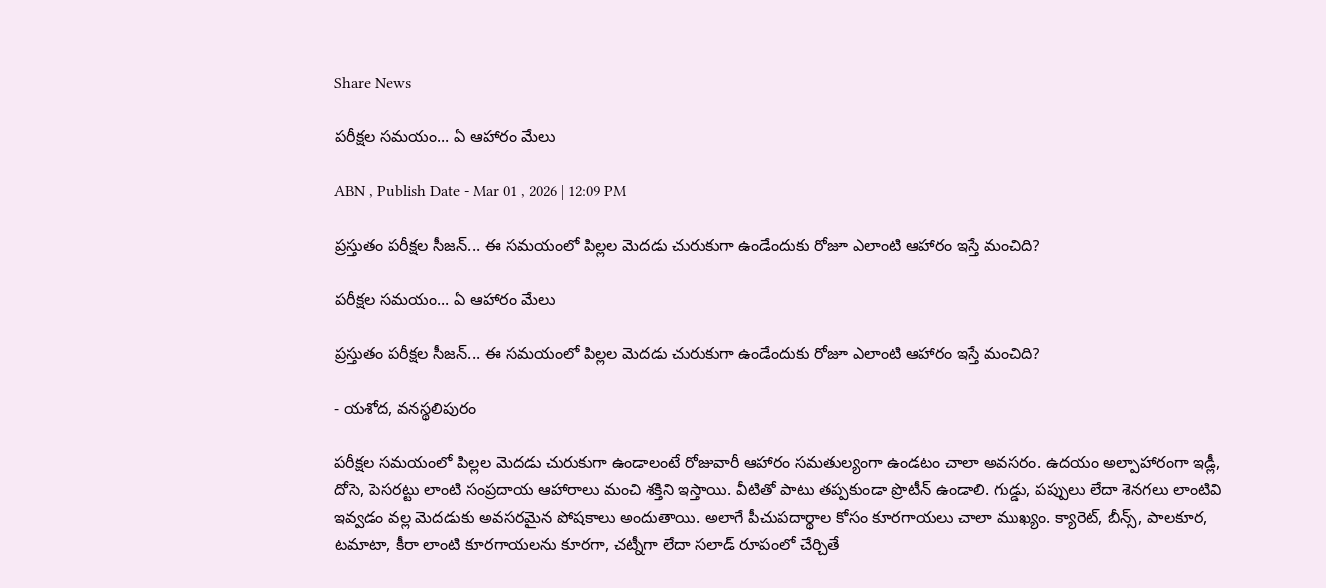Share News

పరీక్షల సమయం... ఏ ఆహారం మేలు

ABN , Publish Date - Mar 01 , 2026 | 12:09 PM

ప్రస్తుతం పరీక్షల సీజన్‌... ఈ సమయంలో పిల్లల మెదడు చురుకుగా ఉండేందుకు రోజూ ఎలాంటి ఆహారం ఇస్తే మంచిది?

పరీక్షల సమయం... ఏ ఆహారం మేలు

ప్రస్తుతం పరీక్షల సీజన్‌... ఈ సమయంలో పిల్లల మెదడు చురుకుగా ఉండేందుకు రోజూ ఎలాంటి ఆహారం ఇస్తే మంచిది?

- యశోద, వనస్థలిపురం

పరీక్షల సమయంలో పిల్లల మెదడు చురుకుగా ఉండాలంటే రోజువారీ ఆహారం సమతుల్యంగా ఉండటం చాలా అవసరం. ఉదయం అల్పాహారంగా ఇడ్లీ, దోసె, పెసరట్టు లాంటి సంప్రదాయ ఆహారాలు మంచి శక్తిని ఇస్తాయి. వీటితో పాటు తప్పకుండా ప్రొటీన్‌ ఉండాలి. గుడ్డు, పప్పులు లేదా శెనగలు లాంటివి ఇవ్వడం వల్ల మెదడుకు అవసరమైన పోషకాలు అందుతాయి. అలాగే పీచుపదార్థాల కోసం కూరగాయలు చాలా ముఖ్యం. క్యారెట్‌, బీన్స్‌, పాలకూర, టమాటా, కీరా లాంటి కూరగాయలను కూరగా, చట్నీగా లేదా సలాడ్‌ రూపంలో చేర్చితే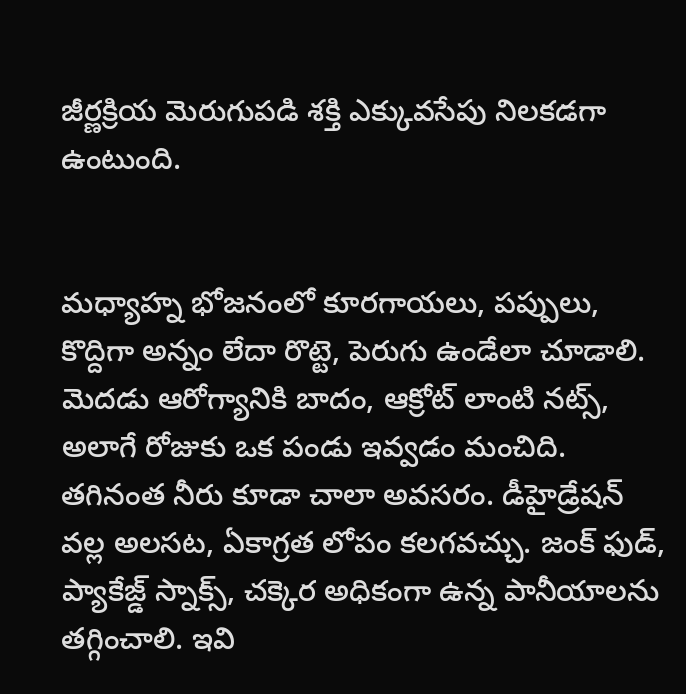జీర్ణక్రియ మెరుగుపడి శక్తి ఎక్కువసేపు నిలకడగా ఉంటుంది.


మధ్యాహ్న భోజనంలో కూరగాయలు, పప్పులు, కొద్దిగా అన్నం లేదా రొట్టె, పెరుగు ఉండేలా చూడాలి. మెదడు ఆరోగ్యానికి బాదం, ఆక్రోట్‌ లాంటి నట్స్‌, అలాగే రోజుకు ఒక పండు ఇవ్వడం మంచిది. తగినంత నీరు కూడా చాలా అవసరం. డీహైడ్రేషన్‌ వల్ల అలసట, ఏకాగ్రత లోపం కలగవచ్చు. జంక్‌ ఫుడ్‌, ప్యాకేజ్డ్‌ స్నాక్స్‌, చక్కెర అధికంగా ఉన్న పానీయాలను తగ్గించాలి. ఇవి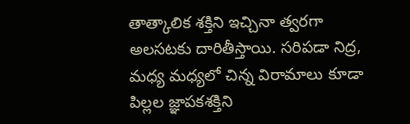తాత్కాలిక శక్తిని ఇచ్చినా త్వరగా అలసటకు దారితీస్తాయి. సరిపడా నిద్ర, మధ్య మధ్యలో చిన్న విరామాలు కూడా పిల్లల జ్ఞాపకశక్తిని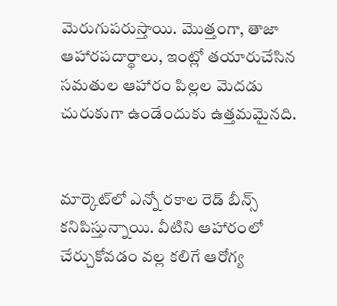మెరుగుపరుస్తాయి. మొత్తంగా, తాజా ఆహారపదార్థాలు, ఇంట్లో తయారుచేసిన సమతుల ఆహారం పిల్లల మెదడు చురుకుగా ఉండేందుకు ఉత్తమమైనది.


మార్కెట్‌లో ఎన్నో రకాల రెడ్‌ బీన్స్‌ కనిపిస్తున్నాయి. వీటిని ఆహారంలో చేర్చుకోవడం వల్ల కలిగే ఆరోగ్య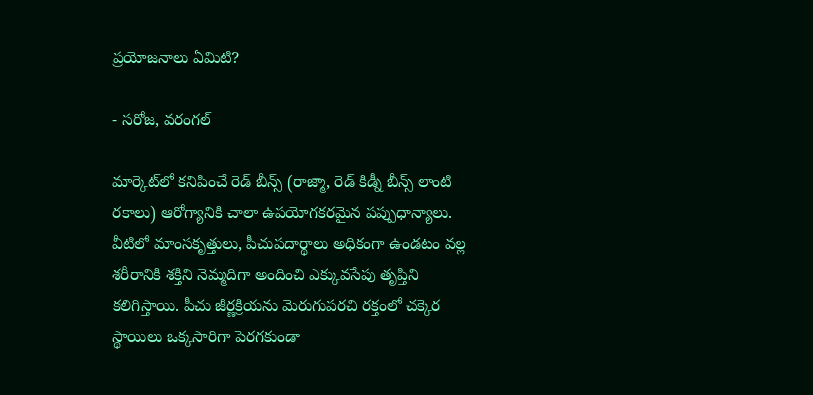ప్రయోజనాలు ఏమిటి?

- సరోజ, వరంగల్‌

మార్కెట్‌లో కనిపించే రెడ్‌ బీన్స్‌ (రాజ్మా, రెడ్‌ కిడ్నీ బీన్స్‌ లాంటి రకాలు) ఆరోగ్యానికి చాలా ఉపయోగకరమైన పప్పుధాన్యాలు. వీటిలో మాంసకృత్తులు, పీచుపదార్థాలు అధికంగా ఉండటం వల్ల శరీరానికి శక్తిని నెమ్మదిగా అందించి ఎక్కువసేపు తృప్తిని కలిగిస్తాయి. పీచు జీర్ణక్రియను మెరుగుపరచి రక్తంలో చక్కెర స్థాయిలు ఒక్కసారిగా పెరగకుండా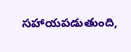సహాయపడుతుంది,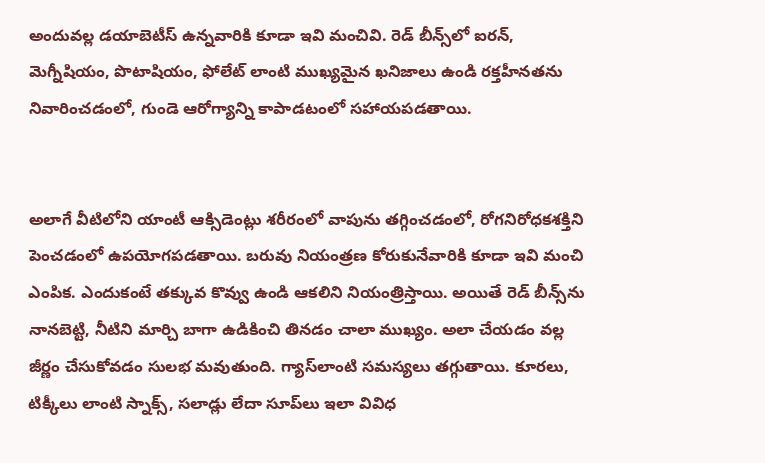అందువల్ల డయాబెటీస్‌ ఉన్నవారికి కూడా ఇవి మంచివి. రెడ్‌ బీన్స్‌లో ఐరన్‌, మెగ్నీషియం, పొటాషియం, ఫోలేట్‌ లాంటి ముఖ్యమైన ఖనిజాలు ఉండి రక్తహీనతను నివారించడంలో, గుండె ఆరోగ్యాన్ని కాపాడటంలో సహాయపడతాయి.


అలాగే వీటిలోని యాంటీ ఆక్సిడెంట్లు శరీరంలో వాపును తగ్గించడంలో, రోగనిరోధకశక్తిని పెంచడంలో ఉపయోగపడతాయి. బరువు నియంత్రణ కోరుకునేవారికి కూడా ఇవి మంచి ఎంపిక. ఎందుకంటే తక్కువ కొవ్వు ఉండి ఆకలిని నియంత్రిస్తాయి. అయితే రెడ్‌ బీన్స్‌ను నానబెట్టి, నీటిని మార్చి బాగా ఉడికించి తినడం చాలా ముఖ్యం. అలా చేయడం వల్ల జీర్ణం చేసుకోవడం సులభ మవుతుంది. గ్యాస్‌లాంటి సమస్యలు తగ్గుతాయి. కూరలు, టిక్కీలు లాంటి స్నాక్స్‌, సలాడ్లు లేదా సూప్‌లు ఇలా వివిధ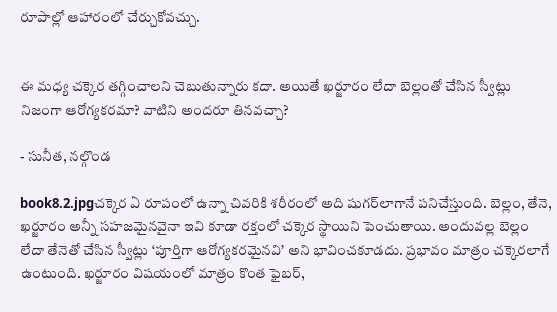రూపాల్లో ఆహారంలో చేర్చుకోవచ్చు.


ఈ మధ్య చక్కెర తగ్గించాలని చెబుతున్నారు కదా. అయితే ఖర్జూరం లేదా బెల్లంతో చేసిన స్వీట్లు నిజంగా ఆరోగ్యకరమా? వాటిని అందరూ తినవచ్చా?

- సునీత, నల్గొండ

book8.2.jpgచక్కెర ఏ రూపంలో ఉన్నా చివరికి శరీరంలో అది షుగర్‌లాగానే పనిచేస్తుంది. బెల్లం, తేనె, ఖర్జూరం అన్నీ సహజమైనవైనా ఇవి కూడా రక్తంలో చక్కెర స్థాయిని పెంచుతాయి. అందువల్ల బెల్లం లేదా తేనెతో చేసిన స్వీట్లు ‘పూర్తిగా ఆరోగ్యకరమైనవి’ అని భావించకూడదు. ప్రభావం మాత్రం చక్కెరలాగే ఉంటుంది. ఖర్జూరం విషయంలో మాత్రం కొంత ఫైబర్‌,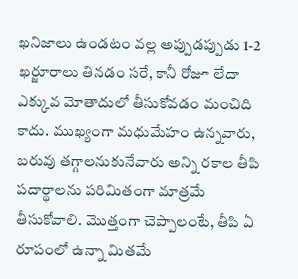ఖనిజాలు ఉండటం వల్ల అప్పుడప్పుడు 1-2 ఖర్జూరాలు తినడం సరే, కానీ రోజూ లేదా ఎక్కువ మోతాదులో తీసుకోవడం మంచిది కాదు. ముఖ్యంగా మధుమేహం ఉన్నవారు, బరువు తగ్గాలనుకునేవారు అన్ని రకాల తీపి పదార్థాలను పరిమితంగా మాత్రమే తీసుకోవాలి. మొత్తంగా చెప్పాలంటే, తీపి ఏ రూపంలో ఉన్నా మితమే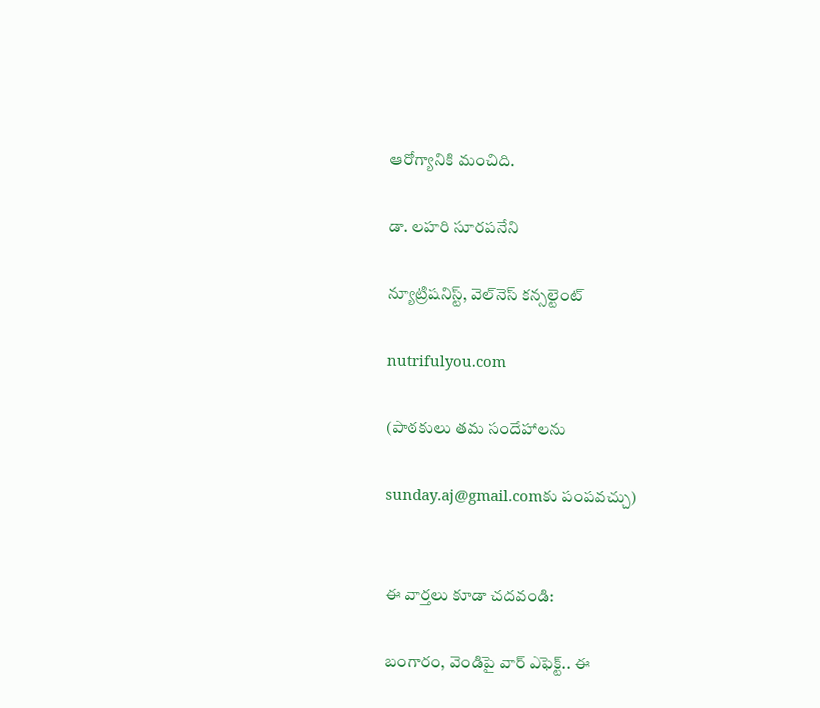ఆరోగ్యానికి మంచిది.

డా. లహరి సూరపనేని

న్యూట్రిషనిస్ట్‌, వెల్‌నెస్‌ కన్సల్టెంట్‌

nutrifulyou.com

(పాఠకులు తమ సందేహాలను

sunday.aj@gmail.comకు పంపవచ్చు)


ఈ వార్తలు కూడా చదవండి:

బంగారం, వెండిపై వార్ ఎఫెక్ట్.. ఈ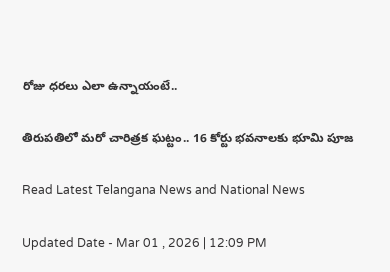రోజు ధరలు ఎలా ఉన్నాయంటే..

తిరుపతిలో మరో చారిత్రక ఘట్టం.. 16 కోర్టు భవనాలకు భూమి పూజ

Read Latest Telangana News and National News

Updated Date - Mar 01 , 2026 | 12:09 PM